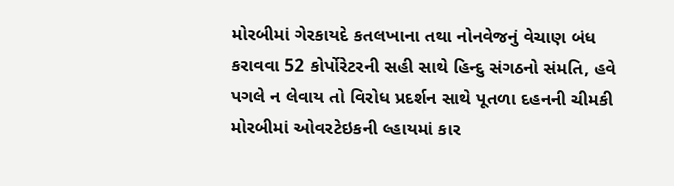મોરબીમાં ગેરકાયદે કતલખાના તથા નોનવેજનું વેચાણ બંધ કરાવવા 52 કોર્પોરેટરની સહી સાથે હિન્દુ સંગઠનો સંમતિ, હવે પગલે ન લેવાય તો વિરોધ પ્રદર્શન સાથે પૂતળા દહનની ચીમકી મોરબીમાં ઓવરટેઇકની લ્હાયમાં કાર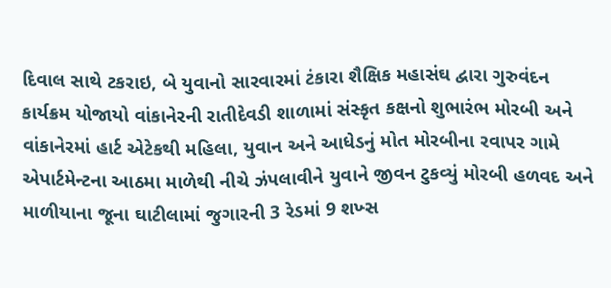દિવાલ સાથે ટકરાઇ, બે યુવાનો સારવારમાં ટંકારા શૈક્ષિક મહાસંઘ દ્વારા ગુરુવંદન કાર્યક્રમ યોજાયો વાંકાનેરની રાતીદેવડી શાળામાં સંસ્કૃત કક્ષનો શુભારંભ મોરબી અને વાંકાનેરમાં હાર્ટ એટેકથી મહિલા, યુવાન અને આધેડનું મોત મોરબીના રવાપર ગામે એપાર્ટમેન્ટના આઠમા માળેથી નીચે ઝંપલાવીને યુવાને જીવન ટુકવ્યું મોરબી હળવદ અને માળીયાના જૂના ઘાટીલામાં જુગારની 3 રેડમાં 9 શખ્સ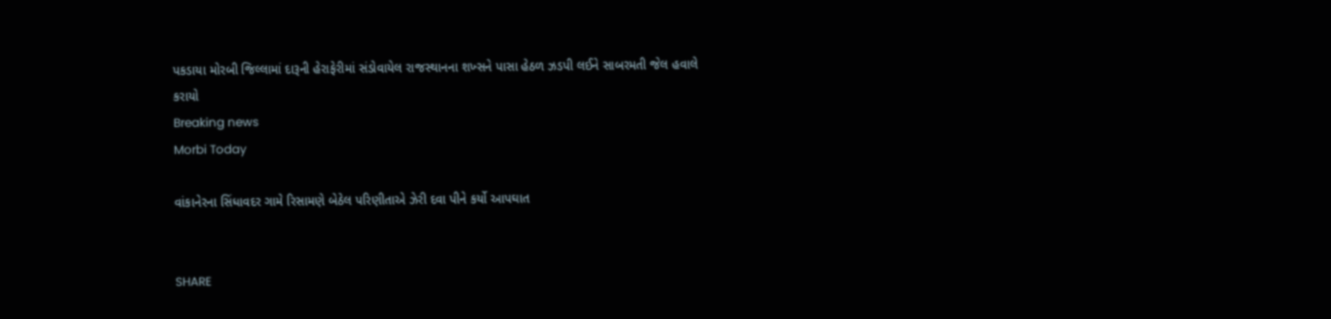પકડાયા મોરબી જિલ્લામાં દારૂની હેરાફેરીમાં સંડોવાયેલ રાજસ્થાનના શખ્સને પાસા હેઠળ ઝડપી લઈને સાબરમતી જેલ હવાલે કરાયો
Breaking news
Morbi Today

વાંકાનેરના સિંધાવદર ગામે રિસામણે બેઠેલ પરિણીતાએ ઝેરી દવા પીને કર્યો આપઘાત


SHARE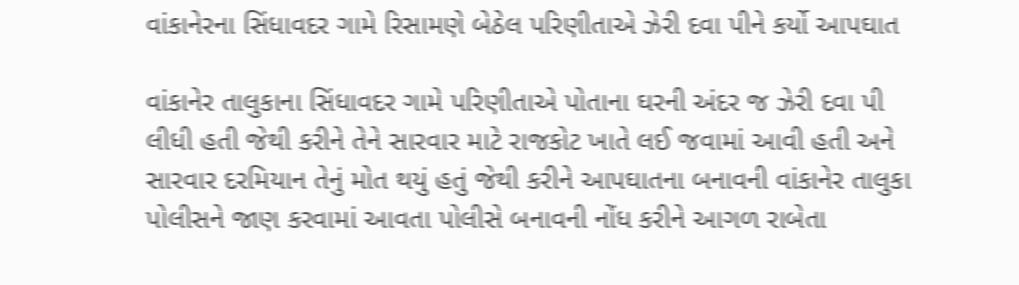વાંકાનેરના સિંધાવદર ગામે રિસામણે બેઠેલ પરિણીતાએ ઝેરી દવા પીને કર્યો આપઘાત

વાંકાનેર તાલુકાના સિંધાવદર ગામે પરિણીતાએ પોતાના ઘરની અંદર જ ઝેરી દવા પી લીધી હતી જેથી કરીને તેને સારવાર માટે રાજકોટ ખાતે લઈ જવામાં આવી હતી અને સારવાર દરમિયાન તેનું મોત થયું હતું જેથી કરીને આપઘાતના બનાવની વાંકાનેર તાલુકા પોલીસને જાણ કરવામાં આવતા પોલીસે બનાવની નોંધ કરીને આગળ રાબેતા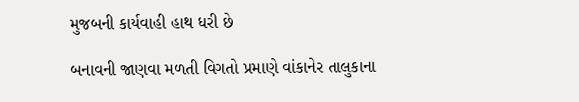મુજબની કાર્યવાહી હાથ ધરી છે

બનાવની જાણવા મળતી વિગતો પ્રમાણે વાંકાનેર તાલુકાના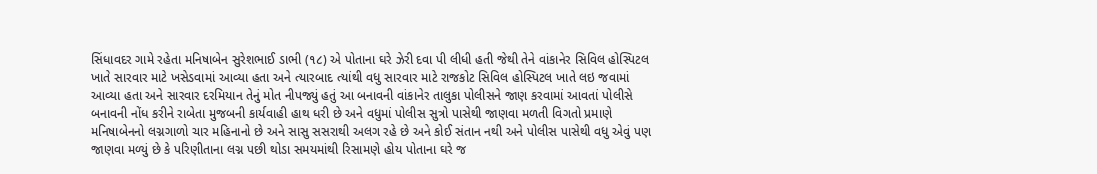સિંધાવદર ગામે રહેતા મનિષાબેન સુરેશભાઈ ડાભી (૧૮) એ પોતાના ઘરે ઝેરી દવા પી લીધી હતી જેથી તેને વાંકાનેર સિવિલ હોસ્પિટલ ખાતે સારવાર માટે ખસેડવામાં આવ્યા હતા અને ત્યારબાદ ત્યાંથી વધુ સારવાર માટે રાજકોટ સિવિલ હોસ્પિટલ ખાતે લઇ જવામાં આવ્યા હતા અને સારવાર દરમિયાન તેનું મોત નીપજ્યું હતું આ બનાવની વાંકાનેર તાલુકા પોલીસને જાણ કરવામાં આવતાં પોલીસે બનાવની નોંધ કરીને રાબેતા મુજબની કાર્યવાહી હાથ ધરી છે અને વધુમાં પોલીસ સુત્રો પાસેથી જાણવા મળતી વિગતો પ્રમાણે મનિષાબેનનો લગ્નગાળો ચાર મહિનાનો છે અને સાસુ સસરાથી અલગ રહે છે અને કોઈ સંતાન નથી અને પોલીસ પાસેથી વધુ એવું પણ જાણવા મળ્યું છે કે પરિણીતાના લગ્ન પછી થોડા સમયમાંથી રિસામણે હોય પોતાના ઘરે જ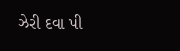ઝેરી દવા પી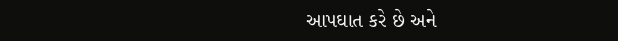આપઘાત કરે છે અને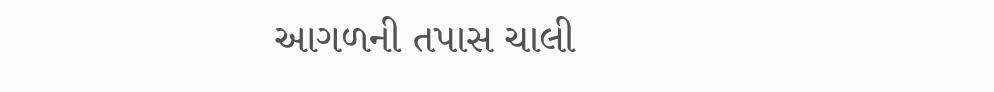આગળની તપાસ ચાલી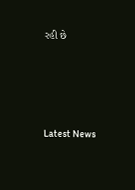રહી છે






Latest News